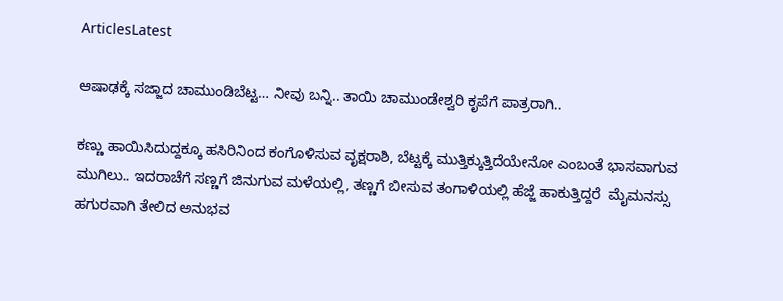ArticlesLatest

ಆಷಾಢಕ್ಕೆ ಸಜ್ಜಾದ ಚಾಮುಂಡಿಬೆಟ್ಟ… ನೀವು ಬನ್ನಿ.. ತಾಯಿ ಚಾಮುಂಡೇಶ್ವರಿ ಕೃಪೆಗೆ ಪಾತ್ರರಾಗಿ..

ಕಣ್ಣು ಹಾಯಿಸಿದುದ್ದಕ್ಕೂ ಹಸಿರಿನಿಂದ ಕಂಗೊಳಿಸುವ ವೃಕ್ಷರಾಶಿ, ಬೆಟ್ಟಕ್ಕೆ ಮುತ್ತಿಕ್ಕುತ್ತಿದೆಯೇನೋ ಎಂಬಂತೆ ಭಾಸವಾಗುವ ಮುಗಿಲು.. ಇದರಾಚೆಗೆ ಸಣ್ಣಗೆ ಜಿನುಗುವ ಮಳೆಯಲ್ಲಿ, ತಣ್ಣಗೆ ಬೀಸುವ ತಂಗಾಳಿಯಲ್ಲಿ ಹೆಜ್ಜೆ ಹಾಕುತ್ತಿದ್ದರೆ  ಮೈಮನಸ್ಸು ಹಗುರವಾಗಿ ತೇಲಿದ ಅನುಭವ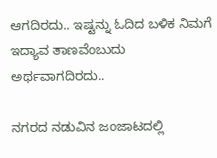ಆಗದಿರದು.. ಇಷ್ಟನ್ನು ಓದಿದ ಬಳಿಕ ನಿಮಗೆ ಇದ್ಯಾವ ತಾಣವೆಂಬುದು ಅರ್ಥವಾಗದಿರದು..

ನಗರದ ನಡುವಿನ ಜಂಜಾಟದಲ್ಲಿ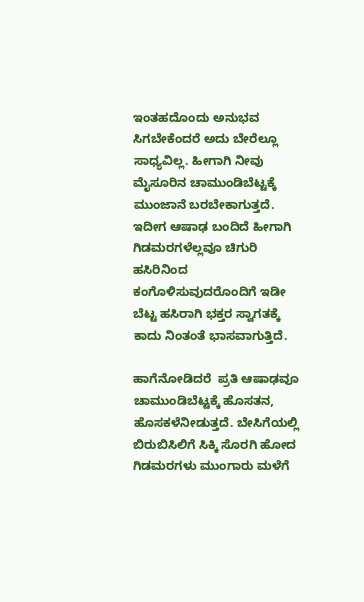ಇಂತಹದೊಂದು ಅನುಭವ ಸಿಗಬೇಕೆಂದರೆ ಅದು ಬೇರೆಲ್ಲೂ ಸಾಧ್ಯವಿಲ್ಲ. ಹೀಗಾಗಿ ನೀವು ಮೈಸೂರಿನ ಚಾಮುಂಡಿಬೆಟ್ಟಕ್ಕೆ ಮುಂಜಾನೆ ಬರಬೇಕಾಗುತ್ತದೆ. ಇದೀಗ ಆಷಾಢ ಬಂದಿದೆ ಹೀಗಾಗಿ ಗಿಡಮರಗಳೆಲ್ಲವೂ ಚಿಗುರಿ ಹಸಿರಿನಿಂದ ಕಂಗೊಳಿಸುವುದರೊಂದಿಗೆ ಇಡೀ ಬೆಟ್ಟ ಹಸಿರಾಗಿ ಭಕ್ತರ ಸ್ವಾಗತಕ್ಕೆ ಕಾದು ನಿಂತಂತೆ ಭಾಸವಾಗುತ್ತಿದೆ.

ಹಾಗೆನೋಡಿದರೆ  ಪ್ರತಿ ಆಷಾಢವೂ ಚಾಮುಂಡಿಬೆಟ್ಟಕ್ಕೆ ಹೊಸತನ, ಹೊಸಕಳೆನೀಡುತ್ತದೆ. ಬೇಸಿಗೆಯಲ್ಲಿ ಬಿರುಬಿಸಿಲಿಗೆ ಸಿಕ್ಕಿ ಸೊರಗಿ ಹೋದ ಗಿಡಮರಗಳು ಮುಂಗಾರು ಮಳೆಗೆ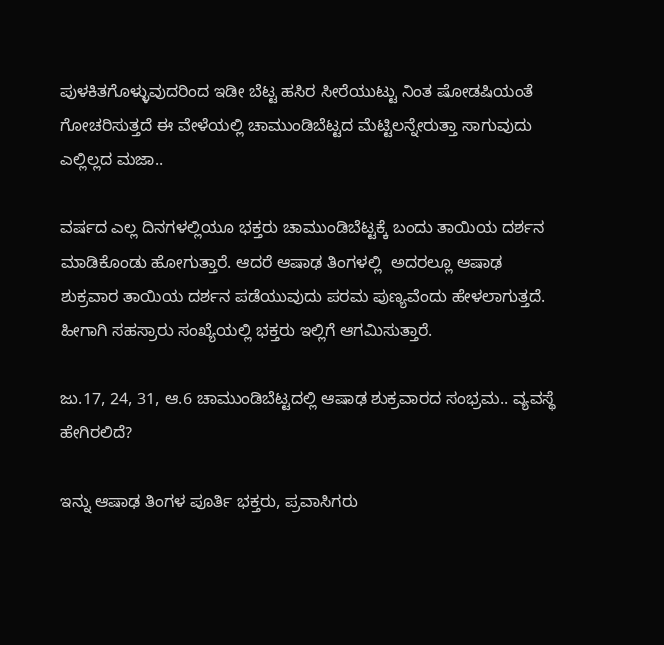ಪುಳಕಿತಗೊಳ್ಳುವುದರಿಂದ ಇಡೀ ಬೆಟ್ಟ ಹಸಿರ ಸೀರೆಯುಟ್ಟು ನಿಂತ ಷೋಡಷಿಯಂತೆ ಗೋಚರಿಸುತ್ತದೆ ಈ ವೇಳೆಯಲ್ಲಿ ಚಾಮುಂಡಿಬೆಟ್ಟದ ಮೆಟ್ಟಿಲನ್ನೇರುತ್ತಾ ಸಾಗುವುದು ಎಲ್ಲಿಲ್ಲದ ಮಜಾ..

ವರ್ಷದ ಎಲ್ಲ ದಿನಗಳಲ್ಲಿಯೂ ಭಕ್ತರು ಚಾಮುಂಡಿಬೆಟ್ಟಕ್ಕೆ ಬಂದು ತಾಯಿಯ ದರ್ಶನ ಮಾಡಿಕೊಂಡು ಹೋಗುತ್ತಾರೆ. ಆದರೆ ಆಷಾಢ ತಿಂಗಳಲ್ಲಿ  ಅದರಲ್ಲೂ ಆಷಾಢ ಶುಕ್ರವಾರ ತಾಯಿಯ ದರ್ಶನ ಪಡೆಯುವುದು ಪರಮ ಪುಣ್ಯವೆಂದು ಹೇಳಲಾಗುತ್ತದೆ. ಹೀಗಾಗಿ ಸಹಸ್ರಾರು ಸಂಖ್ಯೆಯಲ್ಲಿ ಭಕ್ತರು ಇಲ್ಲಿಗೆ ಆಗಮಿಸುತ್ತಾರೆ.

ಜು.17, 24, 31, ಆ.6 ಚಾಮುಂಡಿಬೆಟ್ಟದಲ್ಲಿ ಆಷಾಢ ಶುಕ್ರವಾರದ ಸಂಭ್ರಮ.. ವ್ಯವಸ್ಥೆ ಹೇಗಿರಲಿದೆ?

ಇನ್ನು ಆಷಾಢ ತಿಂಗಳ ಪೂರ್ತಿ ಭಕ್ತರು, ಪ್ರವಾಸಿಗರು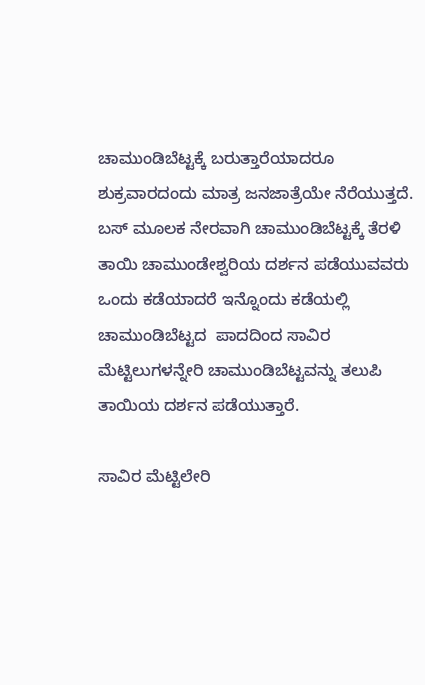ಚಾಮುಂಡಿಬೆಟ್ಟಕ್ಕೆ ಬರುತ್ತಾರೆಯಾದರೂ ಶುಕ್ರವಾರದಂದು ಮಾತ್ರ ಜನಜಾತ್ರೆಯೇ ನೆರೆಯುತ್ತದೆ. ಬಸ್ ಮೂಲಕ ನೇರವಾಗಿ ಚಾಮುಂಡಿಬೆಟ್ಟಕ್ಕೆ ತೆರಳಿ ತಾಯಿ ಚಾಮುಂಡೇಶ್ವರಿಯ ದರ್ಶನ ಪಡೆಯುವವರು ಒಂದು ಕಡೆಯಾದರೆ ಇನ್ನೊಂದು ಕಡೆಯಲ್ಲಿ ಚಾಮುಂಡಿಬೆಟ್ಟದ  ಪಾದದಿಂದ ಸಾವಿರ ಮೆಟ್ಟಿಲುಗಳನ್ನೇರಿ ಚಾಮುಂಡಿಬೆಟ್ಟವನ್ನು ತಲುಪಿ ತಾಯಿಯ ದರ್ಶನ ಪಡೆಯುತ್ತಾರೆ.

ಸಾವಿರ ಮೆಟ್ಟಿಲೇರಿ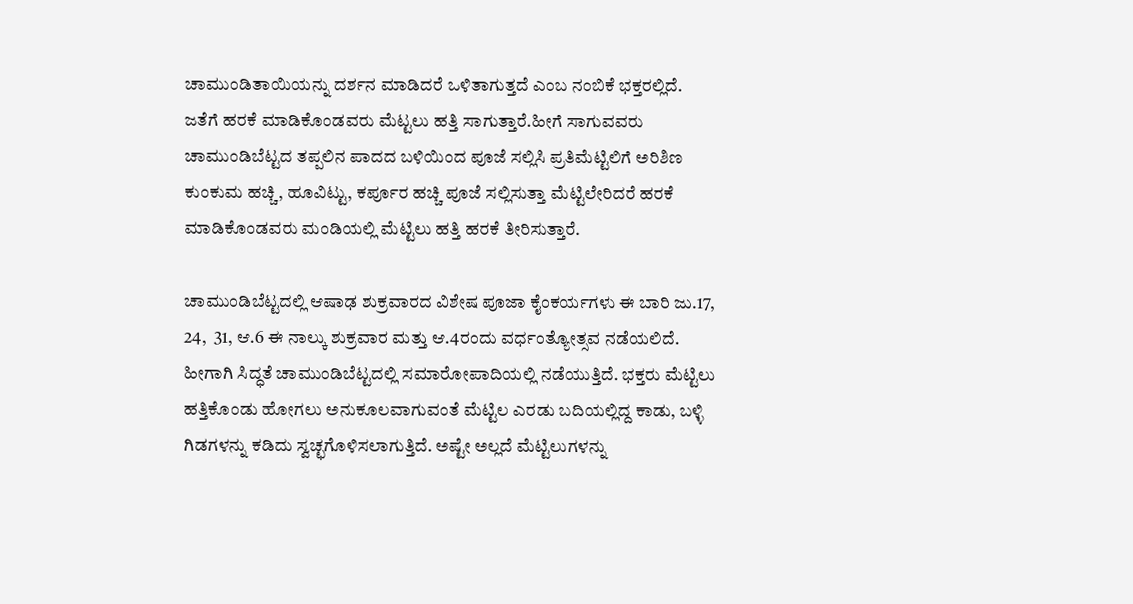ಚಾಮುಂಡಿತಾಯಿಯನ್ನು ದರ್ಶನ ಮಾಡಿದರೆ ಒಳಿತಾಗುತ್ತದೆ ಎಂಬ ನಂಬಿಕೆ ಭಕ್ತರಲ್ಲಿದೆ. ಜತೆಗೆ ಹರಕೆ ಮಾಡಿಕೊಂಡವರು ಮೆಟ್ಟಲು ಹತ್ತಿ ಸಾಗುತ್ತಾರೆ.ಹೀಗೆ ಸಾಗುವವರು ಚಾಮುಂಡಿಬೆಟ್ಟದ ತಪ್ಪಲಿನ ಪಾದದ ಬಳಿಯಿಂದ ಪೂಜೆ ಸಲ್ಲಿಸಿ ಪ್ರತಿಮೆಟ್ಟಿಲಿಗೆ ಅರಿಶಿಣ ಕುಂಕುಮ ಹಚ್ಚಿ, ಹೂವಿಟ್ಟು, ಕರ್ಪೂರ ಹಚ್ಚಿ ಪೂಜೆ ಸಲ್ಲಿಸುತ್ತಾ ಮೆಟ್ಟಿಲೇರಿದರೆ ಹರಕೆ ಮಾಡಿಕೊಂಡವರು ಮಂಡಿಯಲ್ಲಿ ಮೆಟ್ಟಿಲು ಹತ್ತಿ ಹರಕೆ ತೀರಿಸುತ್ತಾರೆ.

ಚಾಮುಂಡಿಬೆಟ್ಟದಲ್ಲಿ ಆಷಾಢ ಶುಕ್ರವಾರದ ವಿಶೇಷ ಪೂಜಾ ಕೈಂಕರ್ಯಗಳು ಈ ಬಾರಿ ಜು.17, 24,  31, ಆ.6 ಈ ನಾಲ್ಕು ಶುಕ್ರವಾರ ಮತ್ತು ಆ.4ರಂದು ವರ್ಧಂತ್ಯೋತ್ಸವ ನಡೆಯಲಿದೆ.   ಹೀಗಾಗಿ ಸಿದ್ಧತೆ ಚಾಮುಂಡಿಬೆಟ್ಟದಲ್ಲಿ ಸಮಾರೋಪಾದಿಯಲ್ಲಿ ನಡೆಯುತ್ತಿದೆ. ಭಕ್ತರು ಮೆಟ್ಟಿಲು ಹತ್ತಿಕೊಂಡು ಹೋಗಲು ಅನುಕೂಲವಾಗುವಂತೆ ಮೆಟ್ಟಿಲ ಎರಡು ಬದಿಯಲ್ಲಿದ್ದ ಕಾಡು, ಬಳ್ಳಿ ಗಿಡಗಳನ್ನು ಕಡಿದು ಸ್ವಚ್ಛಗೊಳಿಸಲಾಗುತ್ತಿದೆ. ಅಷ್ಟೇ ಅಲ್ಲದೆ ಮೆಟ್ಟಿಲುಗಳನ್ನು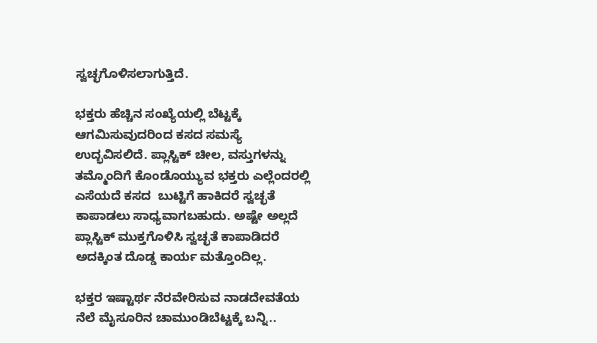ಸ್ವಚ್ಛಗೊಳಿಸಲಾಗುತ್ತಿದೆ.

ಭಕ್ತರು ಹೆಚ್ಚಿನ ಸಂಖ್ಯೆಯಲ್ಲಿ ಬೆಟ್ಟಕ್ಕೆ ಆಗಮಿಸುವುದರಿಂದ ಕಸದ ಸಮಸ್ಯೆ ಉದ್ಭವಿಸಲಿದೆ. ಪ್ಲಾಸ್ಟಿಕ್ ಚೀಲ, ವಸ್ತುಗಳನ್ನು ತಮ್ಮೊಂದಿಗೆ ಕೊಂಡೊಯ್ಯುವ ಭಕ್ತರು ಎಲ್ಲೆಂದರಲ್ಲಿ ಎಸೆಯದೆ ಕಸದ  ಬುಟ್ಟಿಗೆ ಹಾಕಿದರೆ ಸ್ವಚ್ಛತೆ ಕಾಪಾಡಲು ಸಾಧ್ಯವಾಗಬಹುದು. ಅಷ್ಟೇ ಅಲ್ಲದೆ ಪ್ಲಾಸ್ಟಿಕ್ ಮುಕ್ತಗೊಳಿಸಿ ಸ್ವಚ್ಛತೆ ಕಾಪಾಡಿದರೆ ಅದಕ್ಕಿಂತ ದೊಡ್ಡ ಕಾರ್ಯ ಮತ್ತೊಂದಿಲ್ಲ.

ಭಕ್ತರ ಇಷ್ಟಾರ್ಥ ನೆರವೇರಿಸುವ ನಾಡದೇವತೆಯ ನೆಲೆ ಮೈಸೂರಿನ ಚಾಮುಂಡಿಬೆಟ್ಟಕ್ಕೆ ಬನ್ನಿ..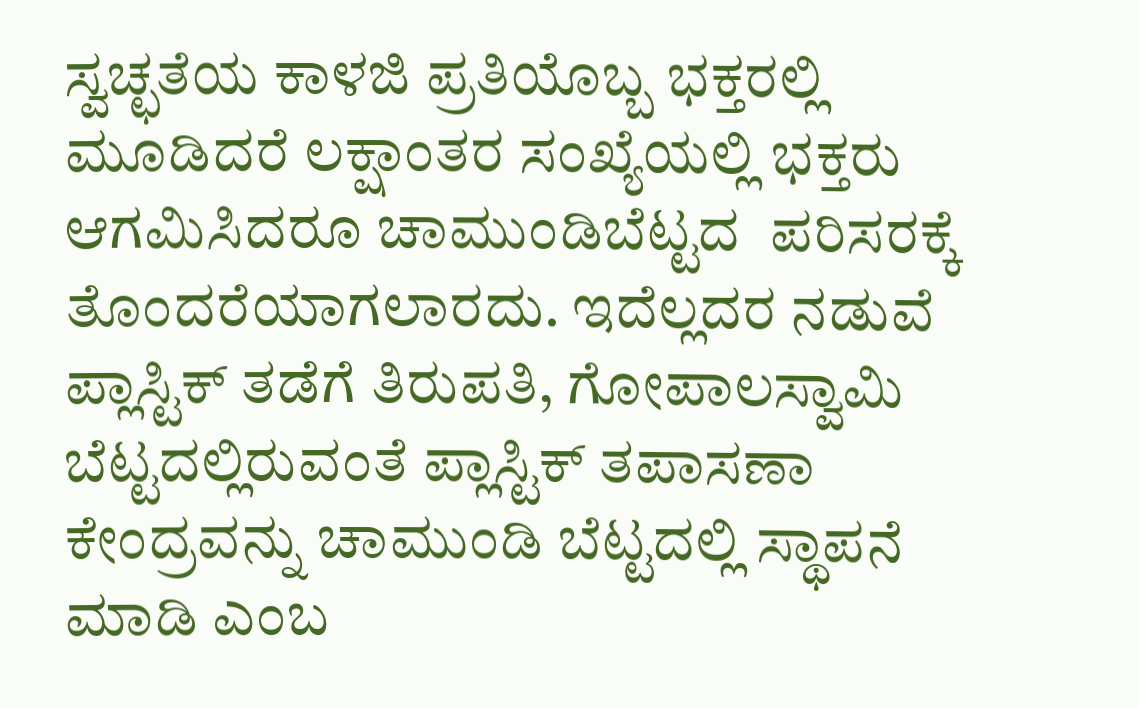ಸ್ವಚ್ಛತೆಯ ಕಾಳಜಿ ಪ್ರತಿಯೊಬ್ಬ ಭಕ್ತರಲ್ಲಿ ಮೂಡಿದರೆ ಲಕ್ಷಾಂತರ ಸಂಖ್ಯೆಯಲ್ಲಿ ಭಕ್ತರು ಆಗಮಿಸಿದರೂ ಚಾಮುಂಡಿಬೆಟ್ಟದ  ಪರಿಸರಕ್ಕೆ ತೊಂದರೆಯಾಗಲಾರದು. ಇದೆಲ್ಲದರ ನಡುವೆ ಪ್ಲಾಸ್ಟಿಕ್ ತಡೆಗೆ ತಿರುಪತಿ, ಗೋಪಾಲಸ್ವಾಮಿ ಬೆಟ್ಟದಲ್ಲಿರುವಂತೆ ಪ್ಲಾಸ್ಟಿಕ್ ತಪಾಸಣಾ ಕೇಂದ್ರವನ್ನು ಚಾಮುಂಡಿ ಬೆಟ್ಟದಲ್ಲಿ ಸ್ಥಾಪನೆ ಮಾಡಿ ಎಂಬ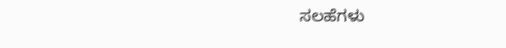ಸಲಹೆಗಳು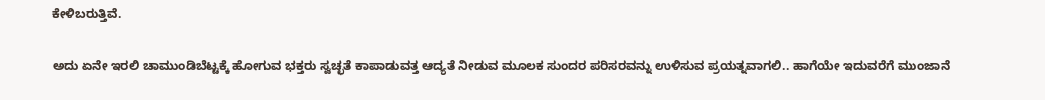ಕೇಳಿಬರುತ್ತಿವೆ.

ಅದು ಏನೇ ಇರಲಿ ಚಾಮುಂಡಿಬೆಟ್ಟಕ್ಕೆ ಹೋಗುವ ಭಕ್ತರು ಸ್ವಚ್ಛತೆ ಕಾಪಾಡುವತ್ತ ಆದ್ಯತೆ ನೀಡುವ ಮೂಲಕ ಸುಂದರ ಪರಿಸರವನ್ನು ಉಳಿಸುವ ಪ್ರಯತ್ನವಾಗಲಿ.. ಹಾಗೆಯೇ ಇದುವರೆಗೆ ಮುಂಜಾನೆ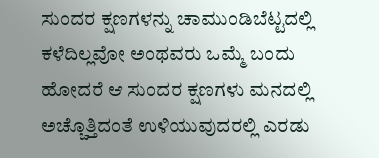ಸುಂದರ ಕ್ಷಣಗಳನ್ನು ಚಾಮುಂಡಿಬೆಟ್ಟದಲ್ಲಿ ಕಳೆದಿಲ್ಲವೋ ಅಂಥವರು ಒಮ್ಮೆ ಬಂದು ಹೋದರೆ ಆ ಸುಂದರ ಕ್ಷಣಗಳು ಮನದಲ್ಲಿ ಅಚ್ಚೊತ್ತಿದಂತೆ ಉಳಿಯುವುದರಲ್ಲಿ ಎರಡು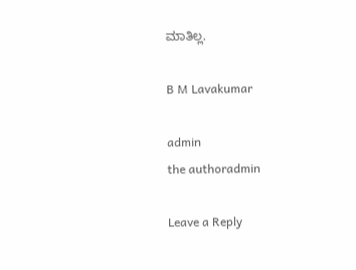ಮಾತಿಲ್ಲ.

B M Lavakumar

admin
the authoradmin

Leave a Reply